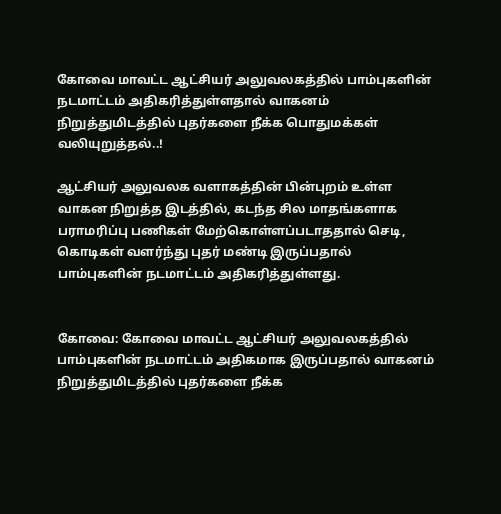கோவை மாவட்ட ஆட்சியர் அலுவலகத்தில் பாம்புகளின் நடமாட்டம் அதிகரித்துள்ளதால் வாகனம் நிறுத்துமிடத்தில் புதர்களை நீக்க பொதுமக்கள் வலியுறுத்தல்..!

ஆட்சியர் அலுவலக வளாகத்தின் பின்புறம் உள்ள வாகன நிறுத்த இடத்தில், கடந்த சில மாதங்களாக பராமரிப்பு பணிகள் மேற்கொள்ளப்படாததால் செடி, கொடிகள் வளர்ந்து புதர் மண்டி இருப்பதால் பாம்புகளின் நடமாட்டம் அதிகரித்துள்ளது.


கோவை: கோவை மாவட்ட ஆட்சியர் அலுவலகத்தில் பாம்புகளின் நடமாட்டம் அதிகமாக இருப்பதால் வாகனம் நிறுத்துமிடத்தில் புதர்களை நீக்க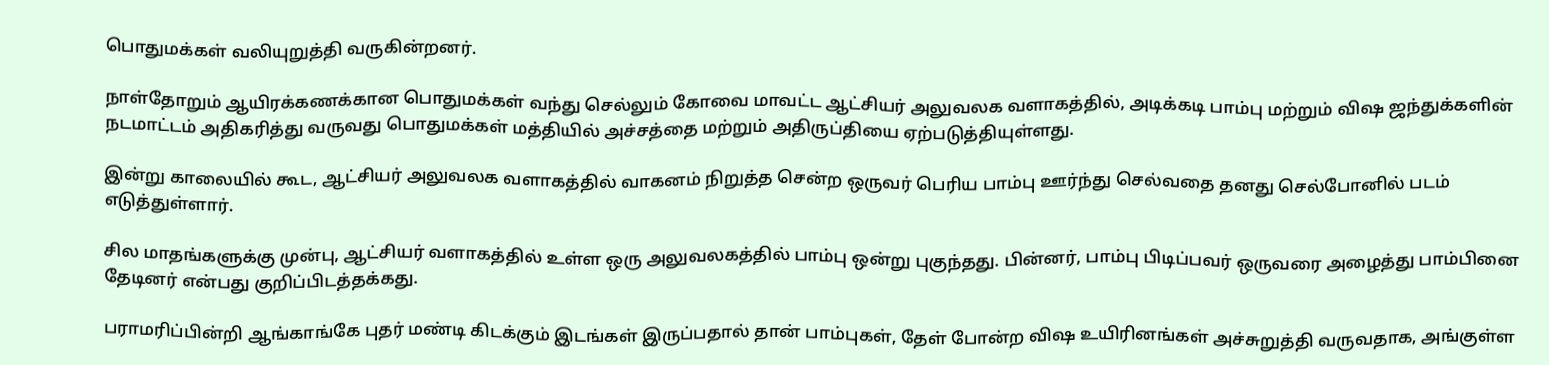பொதுமக்கள் வலியுறுத்தி வருகின்றனர்.

நாள்தோறும் ஆயிரக்கணக்கான பொதுமக்கள் வந்து செல்லும் கோவை மாவட்ட ஆட்சியர் அலுவலக வளாகத்தில், அடிக்கடி பாம்பு மற்றும் விஷ ஜந்துக்களின் நடமாட்டம் அதிகரித்து வருவது பொதுமக்கள் மத்தியில் அச்சத்தை மற்றும் அதிருப்தியை ஏற்படுத்தியுள்ளது.

இன்று காலையில் கூட, ஆட்சியர் அலுவலக வளாகத்தில் வாகனம் நிறுத்த சென்ற ஒருவர் பெரிய பாம்பு ஊர்ந்து செல்வதை தனது செல்போனில் படம் எடுத்துள்ளார்.

சில மாதங்களுக்கு முன்பு, ஆட்சியர் வளாகத்தில் உள்ள ஒரு அலுவலகத்தில் பாம்பு ஒன்று புகுந்தது. பின்னர், பாம்பு பிடிப்பவர் ஒருவரை அழைத்து பாம்பினை தேடினர் என்பது குறிப்பிடத்தக்கது.

பராமரிப்பின்றி ஆங்காங்கே புதர் மண்டி கிடக்கும் இடங்கள் இருப்பதால் தான் பாம்புகள், தேள் போன்ற விஷ உயிரினங்கள் அச்சுறுத்தி வருவதாக, அங்குள்ள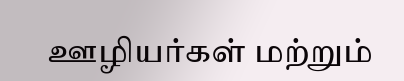ஊழியர்கள் மற்றும்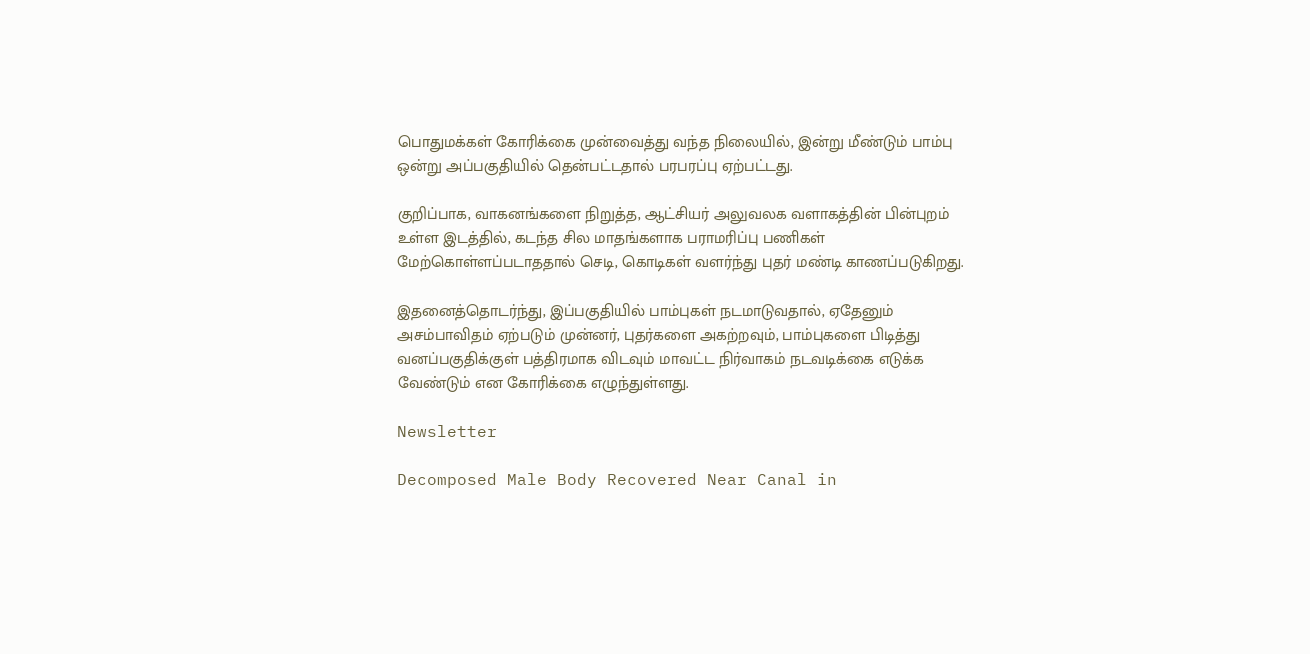பொதுமக்கள் கோரிக்கை முன்வைத்து வந்த நிலையில், இன்று மீண்டும் பாம்பு ஒன்று அப்பகுதியில் தென்பட்டதால் பரபரப்பு ஏற்பட்டது.

குறிப்பாக, வாகனங்களை நிறுத்த, ஆட்சியர் அலுவலக வளாகத்தின் பின்புறம் உள்ள இடத்தில், கடந்த சில மாதங்களாக பராமரிப்பு பணிகள் மேற்கொள்ளப்படாததால் செடி, கொடிகள் வளர்ந்து புதர் மண்டி காணப்படுகிறது.

இதனைத்தொடர்ந்து, இப்பகுதியில் பாம்புகள் நடமாடுவதால், ஏதேனும் அசம்பாவிதம் ஏற்படும் முன்னர், புதர்களை அகற்றவும், பாம்புகளை பிடித்து வனப்பகுதிக்குள் பத்திரமாக விடவும் மாவட்ட நிர்வாகம் நடவடிக்கை எடுக்க வேண்டும் என கோரிக்கை எழுந்துள்ளது.

Newsletter

Decomposed Male Body Recovered Near Canal in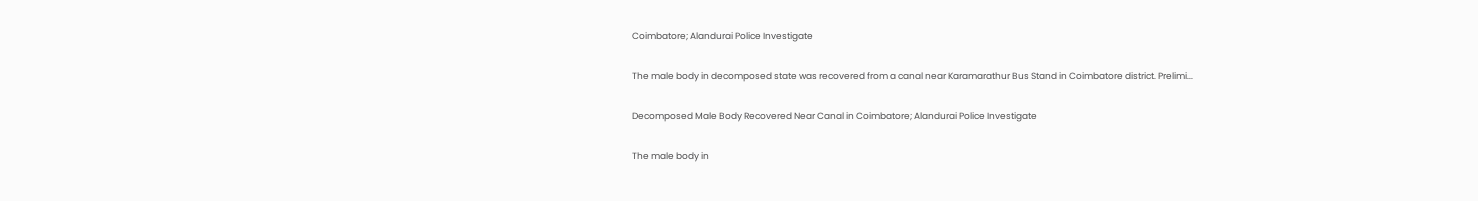Coimbatore; Alandurai Police Investigate

The male body in decomposed state was recovered from a canal near Karamarathur Bus Stand in Coimbatore district. Prelimi...

Decomposed Male Body Recovered Near Canal in Coimbatore; Alandurai Police Investigate

The male body in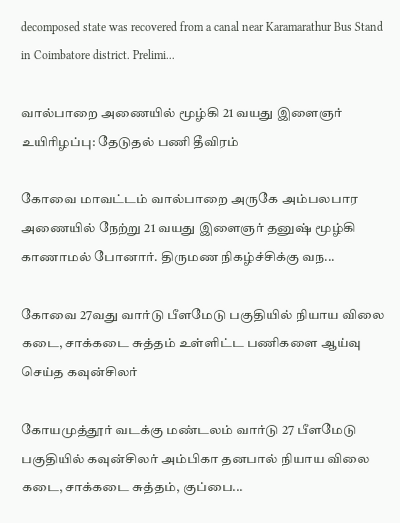decomposed state was recovered from a canal near Karamarathur Bus Stand in Coimbatore district. Prelimi...

வால்பாறை அணையில் மூழ்கி 21 வயது இளைஞர் உயிரிழப்பு: தேடுதல் பணி தீவிரம்

கோவை மாவட்டம் வால்பாறை அருகே அம்பலபார அணையில் நேற்று 21 வயது இளைஞர் தனுஷ் மூழ்கி காணாமல் போனார். திருமண நிகழ்ச்சிக்கு வந...

கோவை 27வது வார்டு பீளமேடு பகுதியில் நியாய விலை கடை, சாக்கடை சுத்தம் உள்ளிட்ட பணிகளை ஆய்வு செய்த கவுன்சிலர்

கோயமுத்தூர் வடக்கு மண்டலம் வார்டு 27 பீளமேடு பகுதியில் கவுன்சிலர் அம்பிகா தனபால் நியாய விலை கடை, சாக்கடை சுத்தம், குப்பை...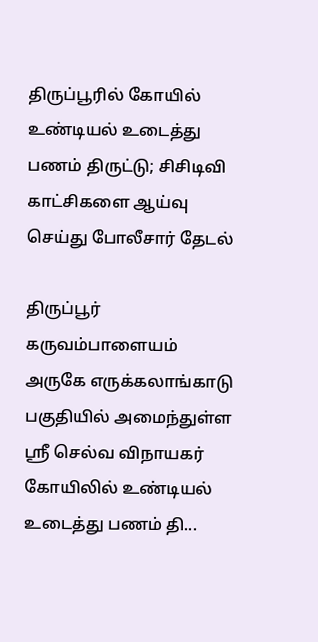திருப்பூரில் கோயில் உண்டியல் உடைத்து பணம் திருட்டு; சிசிடிவி காட்சிகளை ஆய்வு செய்து போலீசார் தேடல்

திருப்பூர் கருவம்பாளையம் அருகே எருக்கலாங்காடு பகுதியில் அமைந்துள்ள ஸ்ரீ செல்வ விநாயகர் கோயிலில் உண்டியல் உடைத்து பணம் தி...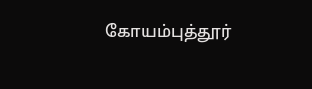கோயம்புத்தூர்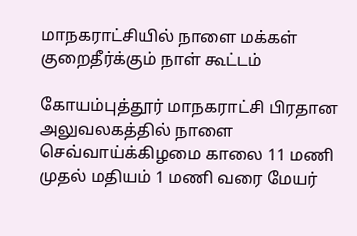மாநகராட்சியில் நாளை மக்கள் குறைதீர்க்கும் நாள் கூட்டம்

கோயம்புத்தூர் மாநகராட்சி பிரதான அலுவலகத்தில் நாளை செவ்வாய்க்கிழமை காலை 11 மணி முதல் மதியம் 1 மணி வரை மேயர்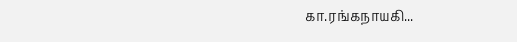கா.ரங்கநாயகி...